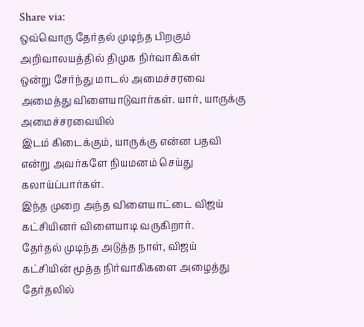Share via:
ஒவ்வொரு தேர்தல் முடிந்த பிறகும் அறிவாலயத்தில் திமுக நிர்வாகிகள்
ஒன்று சேர்ந்து மாடல் அமைச்சரவை அமைத்து விளையாடுவார்கள். யார், யாருக்கு அமைச்சரவையில்
இடம் கிடைக்கும், யாருக்கு என்ன பதவி என்று அவர்களே நியமனம் செய்து கலாய்ப்பார்கள்.
இந்த முறை அந்த விளையாட்டை விஜய் கட்சியினர் விளையாடி வருகிறார்.
தேர்தல் முடிந்த அடுத்த நாள், விஜய் கட்சியின் மூத்த நிர்வாகிகளை அழைத்து தேர்தலில்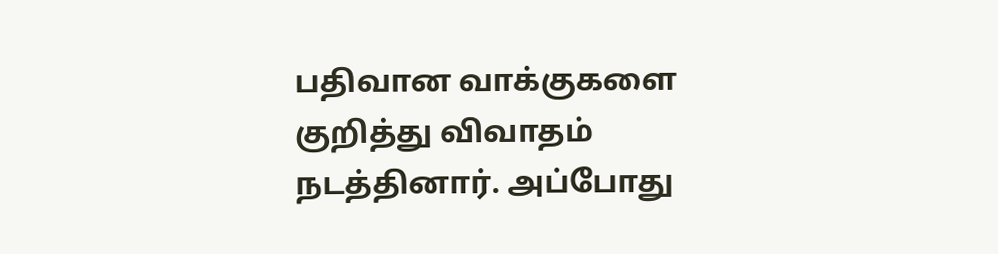பதிவான வாக்குகளை குறித்து விவாதம் நடத்தினார். அப்போது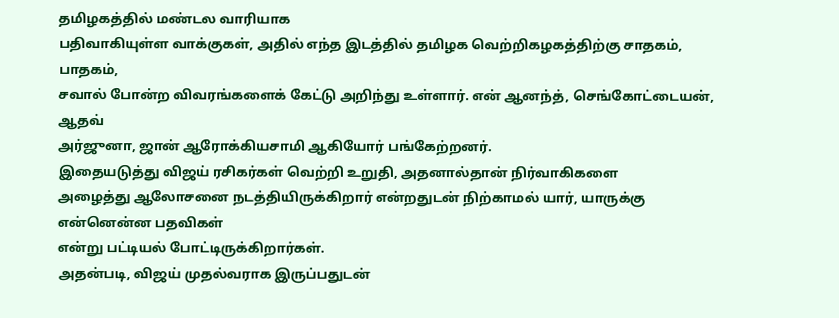தமிழகத்தில் மண்டல வாரியாக
பதிவாகியுள்ள வாக்குகள், அதில் எந்த இடத்தில் தமிழக வெற்றிகழகத்திற்கு சாதகம், பாதகம்,
சவால் போன்ற விவரங்களைக் கேட்டு அறிந்து உள்ளார். என் ஆனந்த், செங்கோட்டையன், ஆதவ்
அர்ஜுனா, ஜான் ஆரோக்கியசாமி ஆகியோர் பங்கேற்றனர்.
இதையடுத்து விஜய் ரசிகர்கள் வெற்றி உறுதி, அதனால்தான் நிர்வாகிகளை
அழைத்து ஆலோசனை நடத்தியிருக்கிறார் என்றதுடன் நிற்காமல் யார், யாருக்கு என்னென்ன பதவிகள்
என்று பட்டியல் போட்டிருக்கிறார்கள்.
அதன்படி, விஜய் முதல்வராக இருப்பதுடன்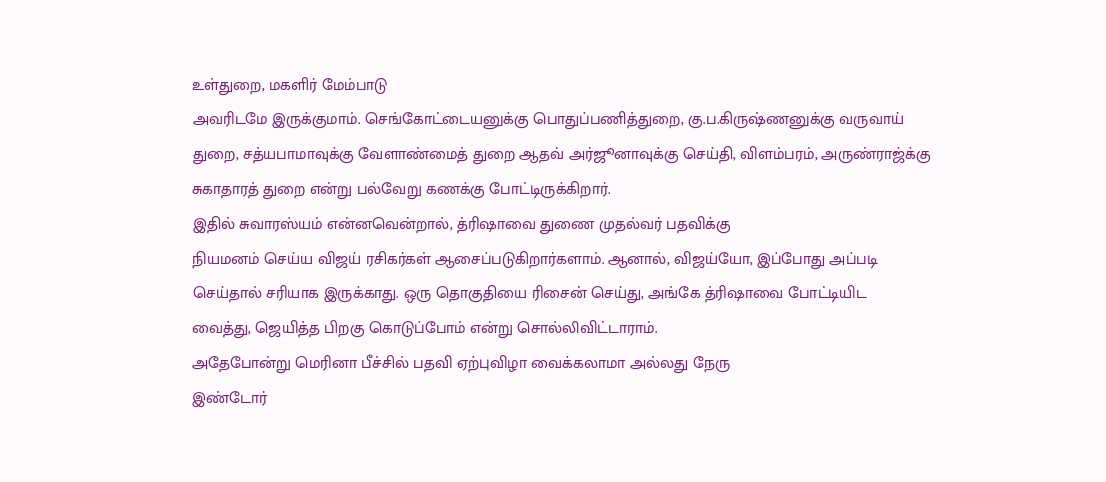உள்துறை, மகளிர் மேம்பாடு
அவரிடமே இருக்குமாம். செங்கோட்டையனுக்கு பொதுப்பணித்துறை, கு.ப.கிருஷ்ணனுக்கு வருவாய்
துறை, சத்யபாமாவுக்கு வேளாண்மைத் துறை ஆதவ் அர்ஜூனாவுக்கு செய்தி, விளம்பரம், அருண்ராஜ்க்கு
சுகாதாரத் துறை என்று பல்வேறு கணக்கு போட்டிருக்கிறார்.
இதில் சுவாரஸ்யம் என்னவென்றால், த்ரிஷாவை துணை முதல்வர் பதவிக்கு
நியமனம் செய்ய விஜய் ரசிகர்கள் ஆசைப்படுகிறார்களாம். ஆனால், விஜய்யோ, இப்போது அப்படி
செய்தால் சரியாக இருக்காது. ஒரு தொகுதியை ரிசைன் செய்து, அங்கே த்ரிஷாவை போட்டியிட
வைத்து, ஜெயித்த பிறகு கொடுப்போம் என்று சொல்லிவிட்டாராம்.
அதேபோன்று மெரினா பீச்சில் பதவி ஏற்புவிழா வைக்கலாமா அல்லது நேரு
இண்டோர்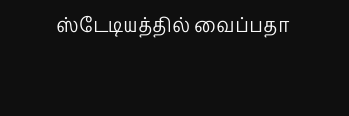ஸ்டேடியத்தில் வைப்பதா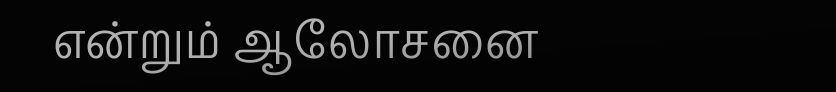என்றும் ஆலோசனை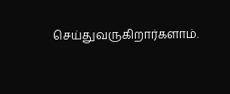செய்துவருகிறார்களாம்.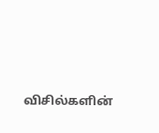விசில்களின்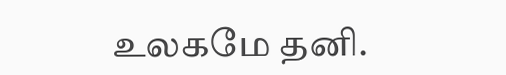உலகமே தனி.